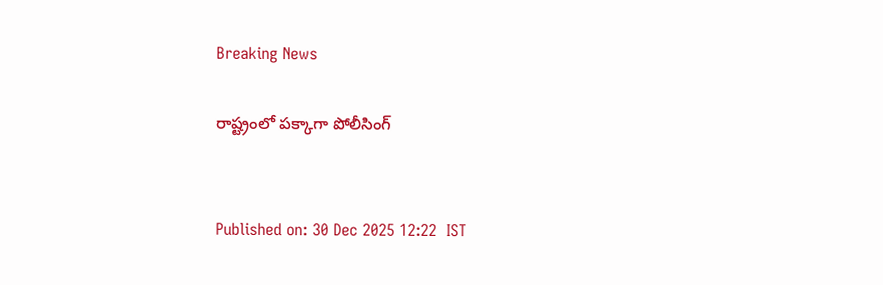Breaking News

రాష్ట్రంలో పక్కాగా పోలీసింగ్‌


Published on: 30 Dec 2025 12:22  IST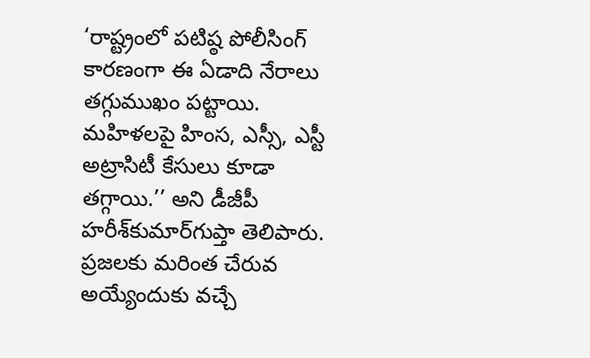‘రాష్ట్రంలో పటిష్ఠ పోలీసింగ్‌ కారణంగా ఈ ఏడాది నేరాలు తగ్గుముఖం పట్టాయి. మహిళలపై హింస, ఎస్సీ, ఎస్టీ అట్రాసిటీ కేసులు కూడా తగ్గాయి.’’ అని డీజీపీ హరీశ్‌కుమార్‌గుప్తా తెలిపారు. ప్రజలకు మరింత చేరువ అయ్యేందుకు వచ్చే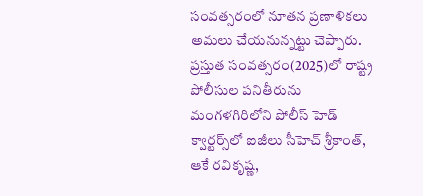సంవత్సరంలో నూతన ప్రణాళికలు అమలు చేయనున్నట్టు చెప్పారు. ప్రస్తుత సంవత్సరం(2025)లో రాష్ట్ర పోలీసుల పనితీరును మంగళగిరిలోని పోలీస్‌ హెడ్‌ క్వార్టర్స్‌లో ఐజీలు సీహెచ్‌ శ్రీకాంత్‌, ఆకే రవికృష్ణ,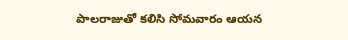పాలరాజుతో కలిసి సోమవారం ఆయన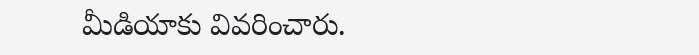మీడియాకు వివరించారు.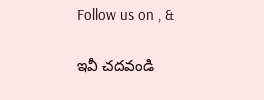Follow us on , &

ఇవీ చదవండి